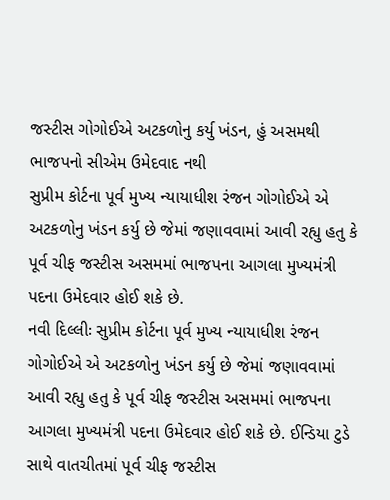જસ્ટીસ ગોગોઈએ અટકળોનુ કર્યુ ખંડન, હું અસમથી ભાજપનો સીએમ ઉમેદવાદ નથી
સુપ્રીમ કોર્ટના પૂર્વ મુખ્ય ન્યાયાધીશ રંજન ગોગોઈએ એ અટકળોનુ ખંડન કર્યુ છે જેમાં જણાવવામાં આવી રહ્યુ હતુ કે પૂર્વ ચીફ જસ્ટીસ અસમમાં ભાજપના આગલા મુખ્યમંત્રી પદના ઉમેદવાર હોઈ શકે છે.
નવી દિલ્લીઃ સુપ્રીમ કોર્ટના પૂર્વ મુખ્ય ન્યાયાધીશ રંજન ગોગોઈએ એ અટકળોનુ ખંડન કર્યુ છે જેમાં જણાવવામાં આવી રહ્યુ હતુ કે પૂર્વ ચીફ જસ્ટીસ અસમમાં ભાજપના આગલા મુખ્યમંત્રી પદના ઉમેદવાર હોઈ શકે છે. ઈન્ડિયા ટુડે સાથે વાતચીતમાં પૂર્વ ચીફ જસ્ટીસ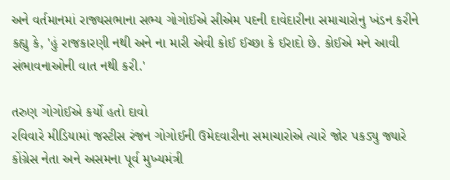અને વર્તમાનમાં રાજ્યસભાના સભ્ય ગોગોઈએ સીએમ પદની દાવેદારીના સમાચારોનુ ખંડન કરીને કહ્યુ કે, 'હું રાજકારણી નથી અને ના મારી એવી કોઈ ઈચ્છા કે ઈરાદો છે. કોઈએ મને આવી સંભાવનાઓની વાત નથી કરી.'

તરુણ ગોગોઈએ કર્યો હતો દાવો
રવિવારે મીડિયામાં જસ્ટીસ રંજન ગોગોઈની ઉમેદવારીના સમાચારોએ ત્યારે જોર પકડ્યુ જ્યારે કોંગ્રેસ નેતા અને અસમના પૂર્વ મુખ્યમંત્રી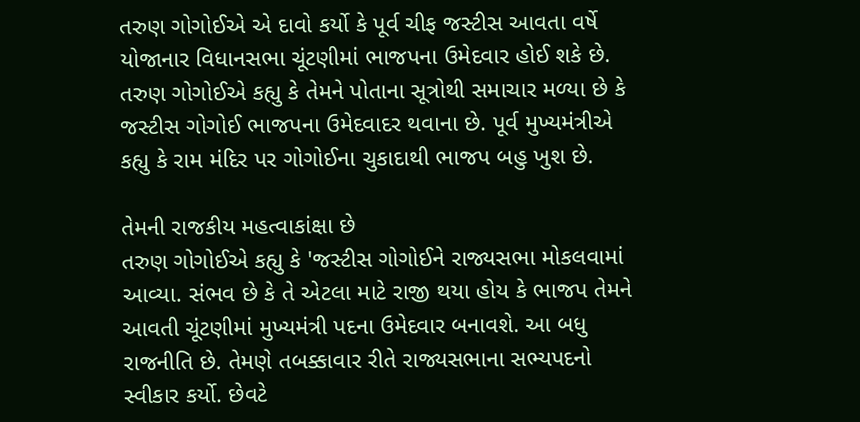તરુણ ગોગોઈએ એ દાવો કર્યો કે પૂર્વ ચીફ જસ્ટીસ આવતા વર્ષે યોજાનાર વિધાનસભા ચૂંટણીમાં ભાજપના ઉમેદવાર હોઈ શકે છે. તરુણ ગોગોઈએ કહ્યુ કે તેમને પોતાના સૂત્રોથી સમાચાર મળ્યા છે કે જસ્ટીસ ગોગોઈ ભાજપના ઉમેદવાદર થવાના છે. પૂર્વ મુખ્યમંત્રીએ કહ્યુ કે રામ મંદિર પર ગોગોઈના ચુકાદાથી ભાજપ બહુ ખુશ છે.

તેમની રાજકીય મહત્વાકાંક્ષા છે
તરુણ ગોગોઈએ કહ્યુ કે 'જસ્ટીસ ગોગોઈને રાજ્યસભા મોકલવામાં આવ્યા. સંભવ છે કે તે એટલા માટે રાજી થયા હોય કે ભાજપ તેમને આવતી ચૂંટણીમાં મુખ્યમંત્રી પદના ઉમેદવાર બનાવશે. આ બધુ રાજનીતિ છે. તેમણે તબક્કાવાર રીતે રાજ્યસભાના સભ્યપદનો સ્વીકાર કર્યો. છેવટે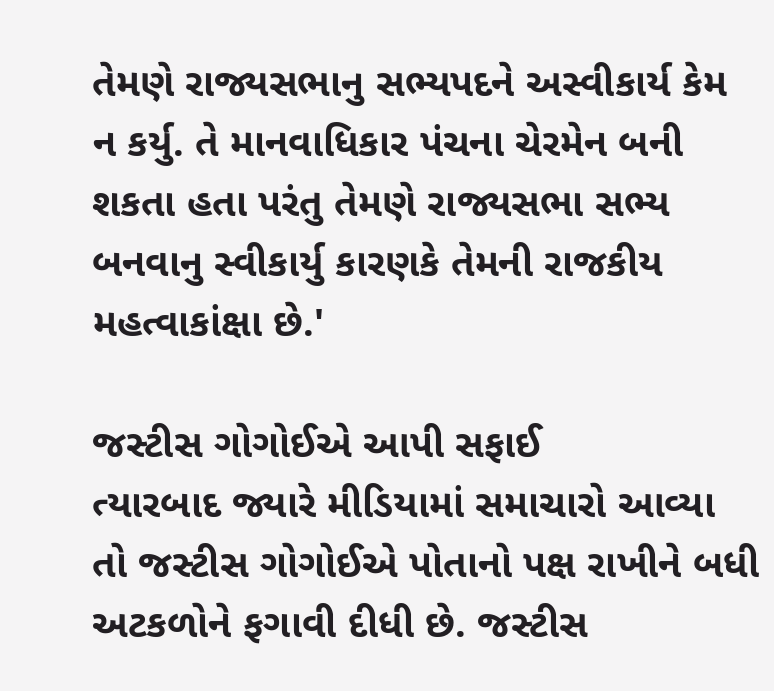તેમણે રાજ્યસભાનુ સભ્યપદને અસ્વીકાર્ય કેમ ન કર્યુ. તે માનવાધિકાર પંચના ચેરમેન બની શકતા હતા પરંતુ તેમણે રાજ્યસભા સભ્ય બનવાનુ સ્વીકાર્યુ કારણકે તેમની રાજકીય મહત્વાકાંક્ષા છે.'

જસ્ટીસ ગોગોઈએ આપી સફાઈ
ત્યારબાદ જ્યારે મીડિયામાં સમાચારો આવ્યા તો જસ્ટીસ ગોગોઈએ પોતાનો પક્ષ રાખીને બધી અટકળોને ફગાવી દીધી છે. જસ્ટીસ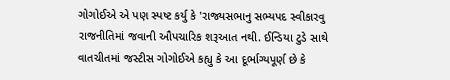ગોગોઈએ એ પણ સ્પષ્ટ કર્યુ કે 'રાજ્યસભાનુ સભ્યપદ સ્વીકારવુ રાજનીતિમાં જવાની ઔપચારિક શરૂઆત નથી. ઈન્ડિયા ટુડે સાથે વાતચીતમાં જસ્ટીસ ગોગોઈએ કહ્યુ કે આ દૂર્ભાગ્યપૂર્ણ છે કે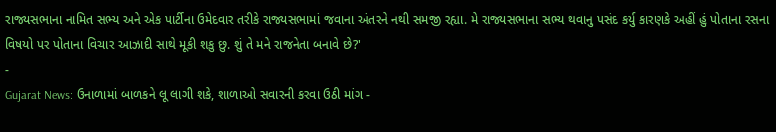રાજ્યસભાના નામિત સભ્ય અને એક પાર્ટીના ઉમેદવાર તરીકે રાજ્યસભામાં જવાના અંતરને નથી સમજી રહ્યા. મે રાજ્યસભાના સભ્ય થવાનુ પસંદ કર્યુ કારણકે અહીં હું પોતાના રસના વિષયો પર પોતાના વિચાર આઝાદી સાથે મૂકી શકુ છુ. શું તે મને રાજનેતા બનાવે છે?'
-
Gujarat News: ઉનાળામાં બાળકને લૂ લાગી શકે, શાળાઓ સવારની કરવા ઉઠી માંગ -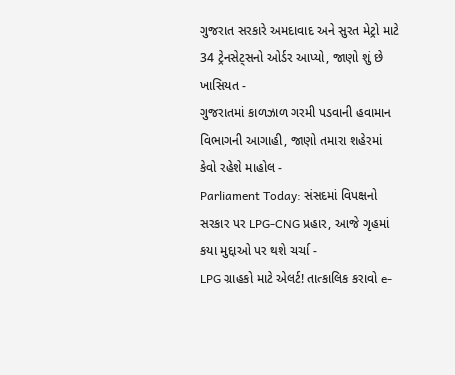ગુજરાત સરકારે અમદાવાદ અને સુરત મેટ્રો માટે 34 ટ્રેનસેટ્સનો ઓર્ડર આપ્યો, જાણો શું છે ખાસિયત -
ગુજરાતમાં કાળઝાળ ગરમી પડવાની હવામાન વિભાગની આગાહી, જાણો તમારા શહેરમાં કેવો રહેશે માહોલ -
Parliament Today: સંસદમાં વિપક્ષનો સરકાર પર LPG-CNG પ્રહાર, આજે ગૃહમાં કયા મુદ્દાઓ પર થશે ચર્ચા -
LPG ગ્રાહકો માટે એલર્ટ! તાત્કાલિક કરાવો e-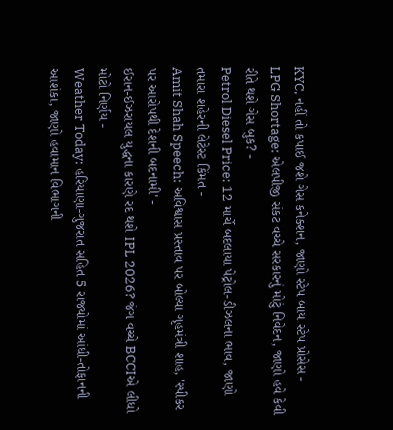KYC, નહીં તો કપાઈ જશે ગેસ કનેક્શન, જાણો સ્ટેપ બાય સ્ટેપ પ્રોસેસ -
LPG Shortage: એલપીજી સંકટ વચ્ચે સરકારનું મોટું નિવેદન, જાણો હવે કેવી રીતે થશે ગેસ બુક? -
Petrol Diesel Price: 12 માર્ચે બદલાયા પેટ્રોલ-ડીઝલના ભાવ, જાણો તમારા શહેરની લેટેસ્ટ કિંમત -
Amit Shah Speech: અવિશ્વાસ પ્રસ્તાવ પર બોલ્યા ગૃહમંત્રી શાહ, 'સ્પીકર પર આરોપથી દેશની બદનામી' -
ઈરાન-ઈઝરાયલ યુદ્ધના કારણે રદ થશે IPL 2026? જંગ વચ્ચે BCCIએ લીધો મોટો નિર્ણય -
Weather Today: હરિયાણા-ગુજરાત સહિત 5 રાજ્યોમાં આંધી-તોફાનની આશંકા, જાણો હવામાન વિભાગની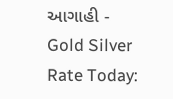આગાહી -
Gold Silver Rate Today: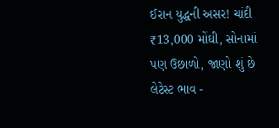ઈરાન યુદ્ધની અસર! ચાંદી ₹13,000 મોંઘી, સોનામાં પણ ઉછાળો, જાણો શું છે લેટેસ્ટ ભાવ -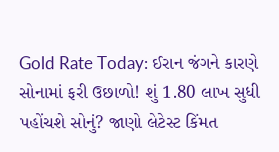Gold Rate Today: ઈરાન જંગને કારણે સોનામાં ફરી ઉછાળો! શું 1.80 લાખ સુધી પહોંચશે સોનું? જાણો લેટેસ્ટ કિંમત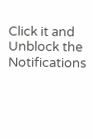Click it and Unblock the Notifications